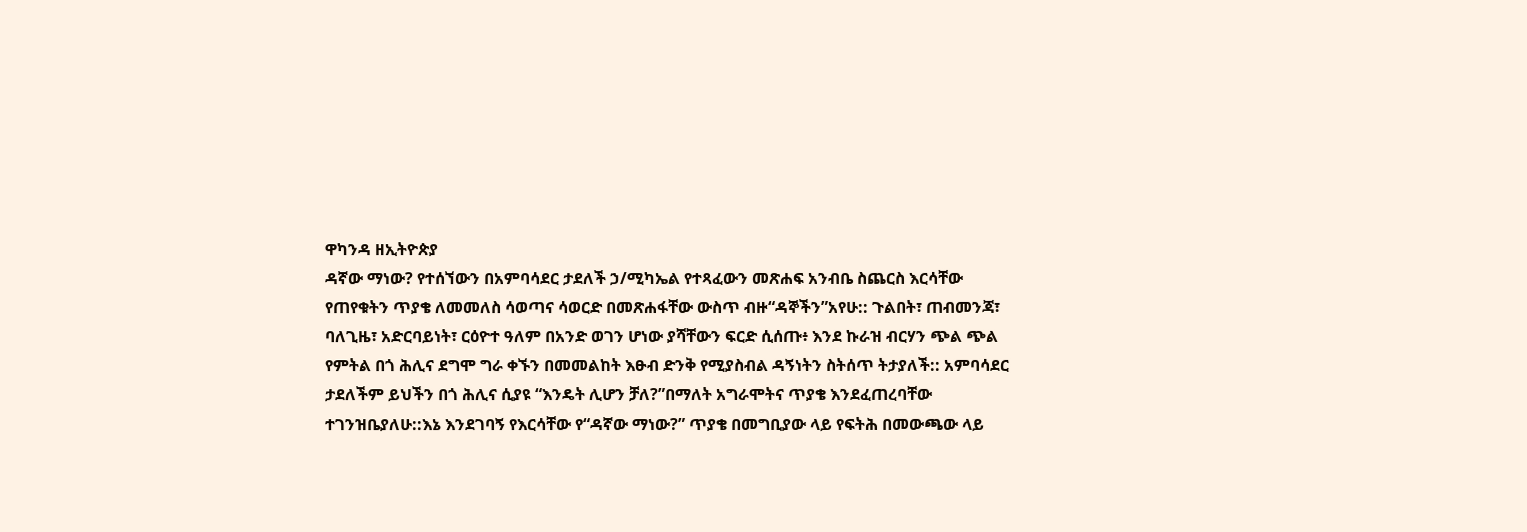ዋካንዳ ዘኢትዮጵያ
ዳኛው ማነው? የተሰኘውን በአምባሳደር ታደለች ኃ/ሚካኤል የተጻፈውን መጽሐፍ አንብቤ ስጨርስ እርሳቸው የጠየቁትን ጥያቄ ለመመለስ ሳወጣና ሳወርድ በመጽሐፋቸው ውስጥ ብዙ“ዳኞችን”አየሁ:: ጉልበት፣ ጠብመንጃ፣ ባለጊዜ፣ አድርባይነት፣ ርዕዮተ ዓለም በአንድ ወገን ሆነው ያሻቸውን ፍርድ ሲሰጡ፥ እንደ ኩራዝ ብርሃን ጭል ጭል የምትል በጎ ሕሊና ደግሞ ግራ ቀኙን በመመልከት እፁብ ድንቅ የሚያስብል ዳኝነትን ስትሰጥ ትታያለች:: አምባሳደር ታደለችም ይህችን በጎ ሕሊና ሲያዩ “እንዴት ሊሆን ቻለ?”በማለት አግራሞትና ጥያቄ እንደፈጠረባቸው ተገንዝቤያለሁ::እኔ እንደገባኝ የእርሳቸው የ“ዳኛው ማነው?” ጥያቄ በመግቢያው ላይ የፍትሕ በመውጫው ላይ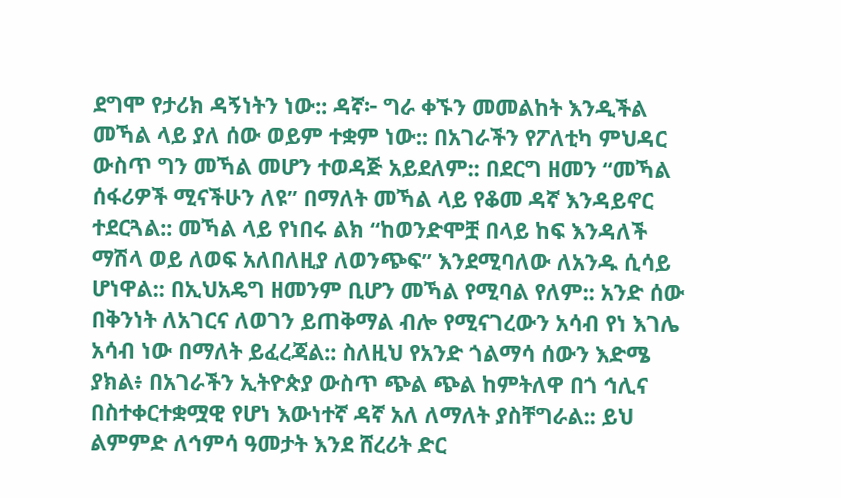ደግሞ የታሪክ ዳኝነትን ነው:: ዳኛ፦ ግራ ቀኙን መመልከት እንዲችል መኻል ላይ ያለ ሰው ወይም ተቋም ነው:: በአገራችን የፖለቲካ ምህዳር ውስጥ ግን መኻል መሆን ተወዳጅ አይደለም:: በደርግ ዘመን “መኻል ሰፋሪዎች ሚናችሁን ለዩ” በማለት መኻል ላይ የቆመ ዳኛ እንዳይኖር ተደርጓል:: መኻል ላይ የነበሩ ልክ “ከወንድሞቿ በላይ ከፍ እንዳለች ማሽላ ወይ ለወፍ አለበለዚያ ለወንጭፍ” እንደሚባለው ለአንዱ ሲሳይ ሆነዋል:: በኢህአዴግ ዘመንም ቢሆን መኻል የሚባል የለም:: አንድ ሰው በቅንነት ለአገርና ለወገን ይጠቅማል ብሎ የሚናገረውን አሳብ የነ እገሌ አሳብ ነው በማለት ይፈረጃል:: ስለዚህ የአንድ ጎልማሳ ሰውን እድሜ ያክል፥ በአገራችን ኢትዮጵያ ውስጥ ጭል ጭል ከምትለዋ በጎ ኅሊና በስተቀርተቋሟዊ የሆነ እውነተኛ ዳኛ አለ ለማለት ያስቸግራል:: ይህ ልምምድ ለኅምሳ ዓመታት እንደ ሸረሪት ድር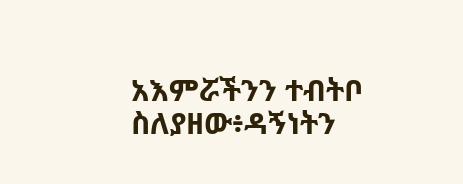አእምሯችንን ተብትቦ ስለያዘው፥ዳኝነትን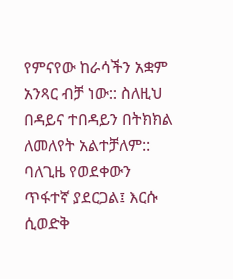የምናየው ከራሳችን አቋም አንጻር ብቻ ነው:: ስለዚህ በዳይና ተበዳይን በትክክል ለመለየት አልተቻለም:: ባለጊዜ የወደቀውን ጥፋተኛ ያደርጋል፤ እርሱ ሲወድቅ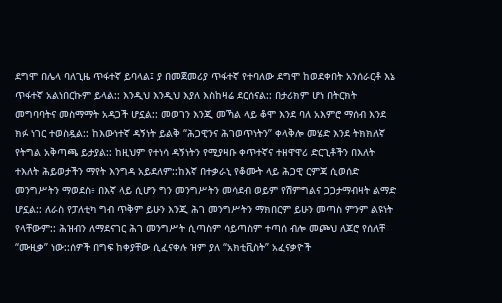ደግሞ በሌላ ባለጊዜ ጥፋተኛ ይባላል፤ ያ በመጀመሪያ ጥፋተኛ የተባለው ደግሞ ከወደቀበት አንሰራርቶ እኔ ጥፋተኛ አልነበርኩም ይላል:: እንዲህ እንዲህ እያለ እስከዛሬ ደርሰናል:: በታሪክም ሆነ በትርክት መግባባትና መስማማት አዳጋች ሆኗል:: መወገን እንጂ መኻል ላይ ቆሞ እንደ ባለ አእምሮ ማሰብ እንደ ክፉ ነገር ተወስዷል:: ከእውነተኛ ዳኝነት ይልቅ “ሕጋዊንና ሕገወጥነትን” ቀላቅሎ መሄድ እንደ ትክክለኛ የትግል አቅጣጫ ይታያል:: ከዚህም የተነሳ ዳኝነትን የሚያዛቡ ቀጥተኛና ተዘዋዋሪ ድርጊቶችን በእለት ተእለት ሕይወታችን ማየት እንግዳ አይደለም::ከእኛ በተቃራኒ የቆሙት ላይ ሕጋዊ ርምጃ ሲወሰድ መንግሥትን ማወደስ፥ በእኛ ላይ ሲሆን ግን መንግሥትን መሳደብ ወይም የሽምግልና ጋጋታማብዛት ልማድ ሆኗል:: ለራስ የፓለቲካ ግብ ጥቅም ይሁን እንጂ ሕገ መንግሥትን ማክበርም ይሁን መጣስ ምንም ልዩነት የላቸውም:: ሕዝብን ለማደናገር ሕገ መንግሥት ሲጣስም ሳይጣስም ተጣሰ ብሎ መጮህ ለጆሮ የሰለቸ “ሙዚቃ” ነው::ሰዎች በግፍ ከቀያቸው ሲፈናቀሉ ዝም ያለ “አክቲቪስት” አፈናቃዮች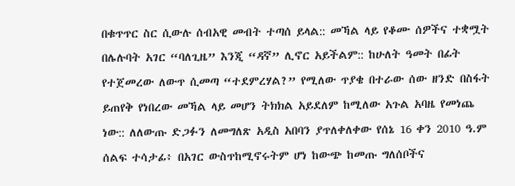በቁጥጥር ስር ሲውሉ ሰብአዊ መብት ተጣሰ ይላል:: መኻል ላይ የቆሙ ሰዎችና ተቋሟት በሌሉባት አገር “ባለጊዜ” እንጂ “ዳኛ” ሊኖር አይችልም:: ከሁለት ዓመት በፊት የተጀመረው ለውጥ ሲመጣ “ተደምረሃል?” የሚለው ጥያቄ በተራው ሰው ዘንድ በስፋት ይጠየቅ የነበረው መኻል ላይ መሆን ትክክል አይደለም ከሚለው አጉል አባዜ የመነጨ ነው:: ለለውጡ ድጋፉን ለመግለጽ አዲስ አበባን ያጥለቀለቀው የሰኔ 16 ቀን 2010 ዓ.ም ሰልፍ ተሳታፊ፥ በአገር ውስጥከሚኖሩትም ሆነ ከውጭ ከመጡ ግለሰቦችና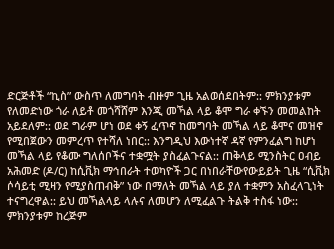ድርጅቶች “ኪስ” ውስጥ ለመግባት ብዙም ጊዜ አልወሰደበትም:: ምክንያቱም የለመድነው ጎራ ለይቶ መጎሻሸም እንጂ መኻል ላይ ቆሞ ግራ ቀኙን መመልከት አይደለም:: ወደ ግራም ሆነ ወደ ቀኝ ፈጥኖ ከመግባት መኻል ላይ ቆሞና መዝኖ የሚበጀውን መምረጥ የተሻለ ነበር:: እንግዲህ እውነተኛ ዳኛ የምንፈልግ ከሆነ መኻል ላይ የቆሙ ግለሰቦችና ተቋሟት ያስፈልጉናል:: ጠቅላይ ሚንስትር ዐብይ አሕመድ (ዶ/ር) ከሲቪክ ማኅበራት ተወካዮች ጋር በነበራቸውየውይይት ጊዜ “ሲቪክ ሶሳይቲ ሚዛን የሚያስጠብቅ” ነው በማለት መኻል ላይ ያለ ተቋምን አስፈላጊነት ተናግረዋል:: ይህ መኻልላይ ላሉና ለመሆን ለሚፈልጉ ትልቅ ተስፋ ነው:: ምክንያቱም ከረጅም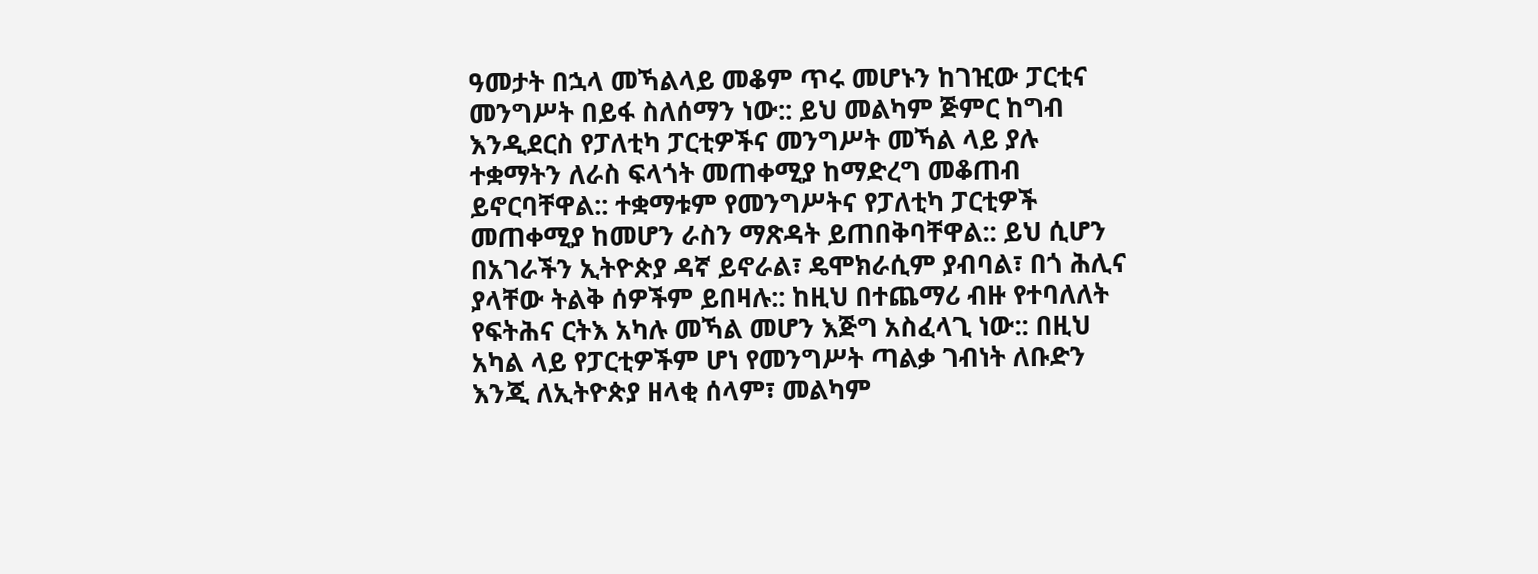ዓመታት በኋላ መኻልላይ መቆም ጥሩ መሆኑን ከገዢው ፓርቲና መንግሥት በይፋ ስለሰማን ነው:: ይህ መልካም ጅምር ከግብ እንዲደርስ የፓለቲካ ፓርቲዎችና መንግሥት መኻል ላይ ያሉ ተቋማትን ለራስ ፍላጎት መጠቀሚያ ከማድረግ መቆጠብ ይኖርባቸዋል:: ተቋማቱም የመንግሥትና የፓለቲካ ፓርቲዎች መጠቀሚያ ከመሆን ራስን ማጽዳት ይጠበቅባቸዋል:: ይህ ሲሆን በአገራችን ኢትዮጵያ ዳኛ ይኖራል፣ ዴሞክራሲም ያብባል፣ በጎ ሕሊና ያላቸው ትልቅ ሰዎችም ይበዛሉ:: ከዚህ በተጨማሪ ብዙ የተባለለት የፍትሕና ርትእ አካሉ መኻል መሆን እጅግ አስፈላጊ ነው:: በዚህ አካል ላይ የፓርቲዎችም ሆነ የመንግሥት ጣልቃ ገብነት ለቡድን እንጂ ለኢትዮጵያ ዘላቂ ሰላም፣ መልካም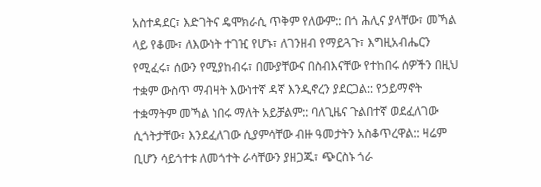አስተዳደር፣ እድገትና ዴሞክራሲ ጥቅም የለውም:: በጎ ሕሊና ያላቸው፣ መኻል ላይ የቆሙ፣ ለእውነት ተገዢ የሆኑ፣ ለገንዘብ የማይጓጉ፣ እግዚአብሔርን የሚፈሩ፣ ሰውን የሚያከብሩ፣ በሙያቸውና በስብእናቸው የተከበሩ ሰዎችን በዚህ ተቋም ውስጥ ማብዛት እውነተኛ ዳኛ እንዲኖረን ያደርጋል:: የኃይማኖት ተቋማትም መኻል ነበሩ ማለት አይቻልም:: ባለጊዜና ጉልበተኛ ወደፈለገው ሲጎትታቸው፣ እንደፈለገው ሲያምሳቸው ብዙ ዓመታትን አስቆጥረዋል:: ዛሬም ቢሆን ሳይጎተቱ ለመጎተት ራሳቸውን ያዘጋጁ፣ ጭርስኑ ጎራ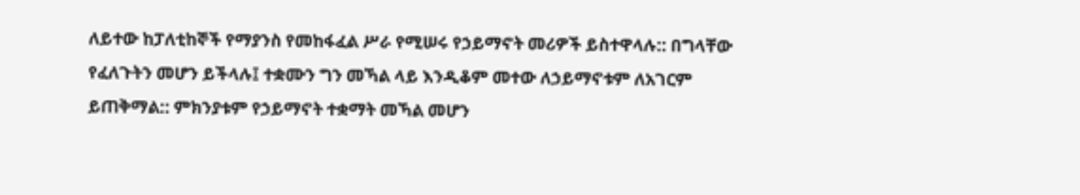ለይተው ከፓለቲከኞች የማያንስ የመከፋፈል ሥራ የሚሠሩ የኃይማኖት መሪዎች ይስተዋላሉ:: በግላቸው የፈለጉትን መሆን ይችላሉ፤ ተቋሙን ግን መኻል ላይ እንዲቆም መተው ለኃይማኖቱም ለአገርም ይጠቅማል:: ምክንያቱም የኃይማኖት ተቋማት መኻል መሆን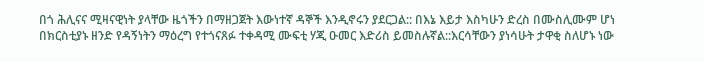በጎ ሕሊናና ሚዛናዊነት ያላቸው ዜጎችን በማዘጋጀት እውነተኛ ዳኞች እንዲኖሩን ያደርጋል:: በእኔ እይታ እስካሁን ድረስ በሙስሊሙም ሆነ በክርስቲያኑ ዘንድ የዳኝነትን ማዕረግ የተጎናጸፉ ተቀዳሚ ሙፍቲ ሃጂ ዑመር እድሪስ ይመስሉኛል::እርሳቸውን ያነሳሁት ታዋቂ ስለሆኑ ነው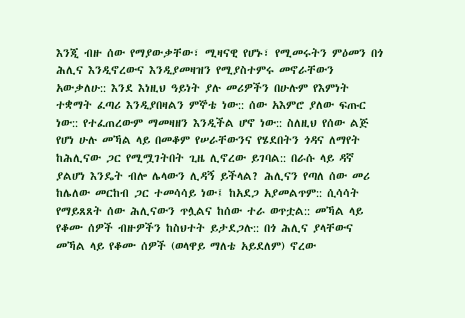እንጂ ብዙ ሰው የማያውቃቸው፣ ሚዛናዊ የሆኑ፣ የሚመሩትን ምዕመን በጎ ሕሊና እንዲኖረውና እንዲያመዛዝን የሚያስተምሩ መኖራቸውን አውቃለሁ:: እንደ እነዚህ ዓይነት ያሉ መሪዎችን በሁሉም የእምነት ተቋማት ፈጣሪ እንዲያበዛልን ምኞቴ ነው:: ሰው አእምሮ ያለው ፍጡር ነው:: የተፈጠረውም ማመዛዘን እንዲችል ሆኖ ነው:: ስለዚህ የሰው ልጅ የሆነ ሁሉ መኻል ላይ በመቆም የሠራቸውንና የሄደበትን ጎዳና ለማየት ከሕሊናው ጋር የሚሟገትበት ጊዜ ሊኖረው ይገባል:: በራሱ ላይ ዳኛ ያልሆነ እንዴት ብሎ ሌላውን ሊዳኝ ይችላል? ሕሊናን የጣለ ሰው መሪ ከሌለው መርከብ ጋር ተመሳሳይ ነው፤ ከአደጋ አያመልጥም:: ሲሳሳት የማይጸጸት ሰው ሕሊናውን ጥሏልና ከሰው ተራ ወጥቷል:: መኻል ላይ የቆሙ ሰዎች ብዙዎችን ከስህተት ይታደጋሉ:: በጎ ሕሊና ያላቸውና መኻል ላይ የቆሙ ሰዎች (ወላዋይ ማለቴ አይደለም) ኖረው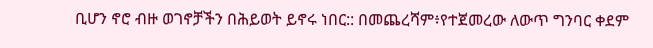ቢሆን ኖሮ ብዙ ወገኖቻችን በሕይወት ይኖሩ ነበር:: በመጨረሻም፥የተጀመረው ለውጥ ግንባር ቀደም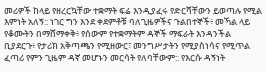መሪዎች ከላይ የዘረርኳቸው ተቋማት ፍሬ እንዲያፈሩ የድርሻቸውን ይወጣሉ የሚል እምነት አለኝ:: ነገር ግን እንደ ቀደምቶቹ ባለጊዜዎችና ጉልበተኞች፥ መኻል ላይ የቆሙትን በማሸማቀቅ፥ የሰውም የተቋማትም ዳኞች ማፍራት እንዳንችል ቢያደርጉ፥ የታሪክ አቅጣጫን የሚዘውር፣ መንግሥታትን የሚያስነሳና የሚጥል ፈጣሪ የምን ጊዜም ዳኛ መሆኑን መርሳት የለባቸውም:: የእርሱ ዳኝነት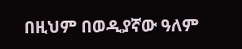በዚህም በወዲያኛው ዓለም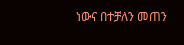ነውና በተቻለን መጠን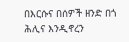በእርሱና በሰዎች ዘንድ በጎ ሕሊና እንዲኖረን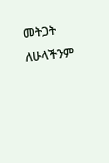መትጋት ለሁላችንም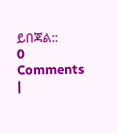ይበጃል::
0 Comments
|